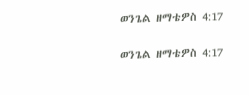ወንጌል ዘማቴዎስ 4:17

ወንጌል ዘማቴዎስ 4:17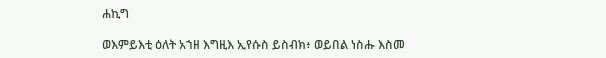ሐኪግ

ወእምይእቲ ዕለት አኀዘ እግዚእ ኢየሱስ ይስብክ፥ ወይበል ነስሑ እስመ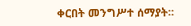ቀርበት መንግሥተ ሰማያት።